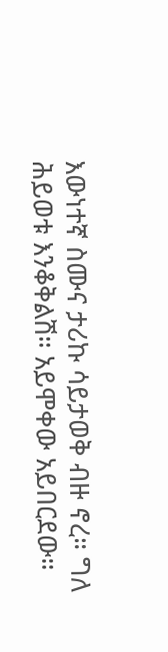እውነተኛ ስሙና ታሪኩ ሳይታወቅ ብዙ ኖረ። ግለ ሕይወቱ እንቆቅልሽ። አይሞቀው አይበርደው።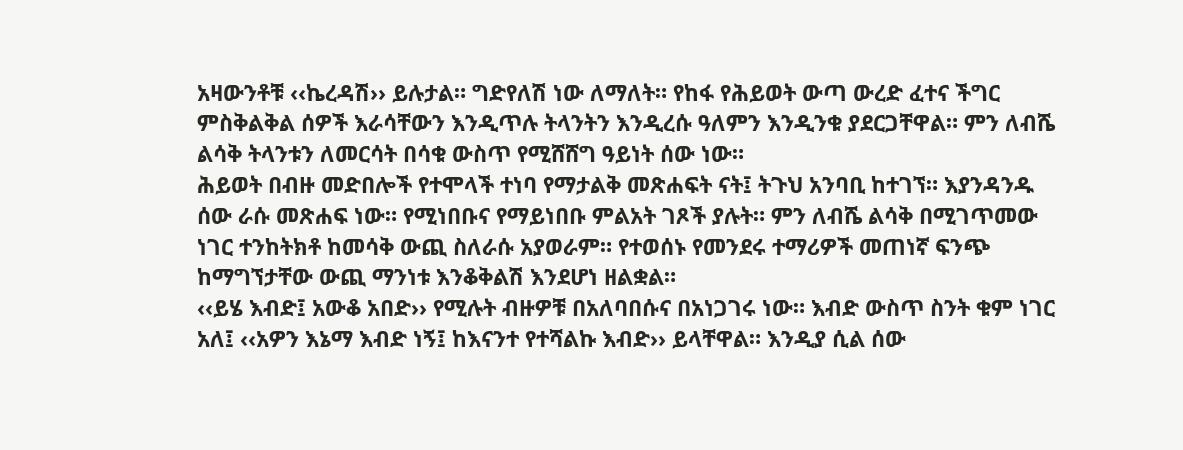አዛውንቶቹ ‹‹ኬረዳሽ›› ይሉታል። ግድየለሽ ነው ለማለት። የከፋ የሕይወት ውጣ ውረድ ፈተና ችግር ምስቅልቅል ሰዎች እራሳቸውን እንዲጥሉ ትላንትን እንዲረሱ ዓለምን እንዲንቁ ያደርጋቸዋል። ምን ለብሼ ልሳቅ ትላንቱን ለመርሳት በሳቁ ውስጥ የሚሸሸግ ዓይነት ሰው ነው።
ሕይወት በብዙ መድበሎች የተሞላች ተነባ የማታልቅ መጽሐፍት ናት፤ ትጉህ አንባቢ ከተገኘ። እያንዳንዱ ሰው ራሱ መጽሐፍ ነው። የሚነበቡና የማይነበቡ ምልአት ገጾች ያሉት። ምን ለብሼ ልሳቅ በሚገጥመው ነገር ተንከትክቶ ከመሳቅ ውጪ ስለራሱ አያወራም። የተወሰኑ የመንደሩ ተማሪዎች መጠነኛ ፍንጭ ከማግኘታቸው ውጪ ማንነቱ እንቆቅልሽ እንደሆነ ዘልቋል።
‹‹ይሄ እብድ፤ አውቆ አበድ›› የሚሉት ብዙዎቹ በአለባበሱና በአነጋገሩ ነው። እብድ ውስጥ ስንት ቁም ነገር አለ፤ ‹‹አዎን እኔማ እብድ ነኝ፤ ከእናንተ የተሻልኩ እብድ›› ይላቸዋል። እንዲያ ሲል ሰው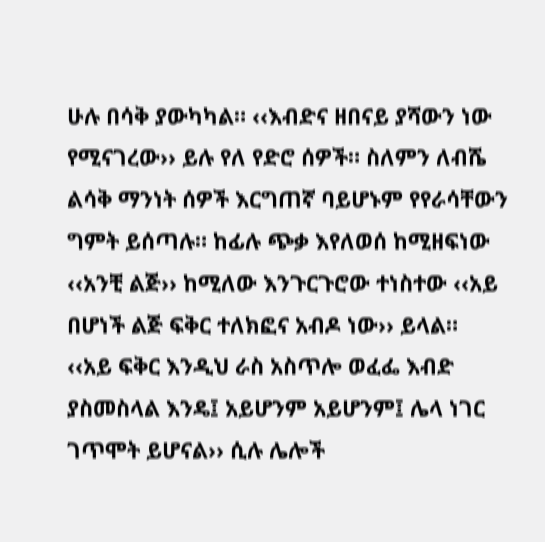ሁሉ በሳቅ ያውካካል። ‹‹እብድና ዘበናይ ያሻውን ነው የሚናገረው›› ይሉ የለ የድሮ ሰዎች። ስለምን ለብሼ ልሳቅ ማንነት ሰዎች እርግጠኛ ባይሆኑም የየራሳቸውን ግምት ይሰጣሉ። ከፊሉ ጭቃ እየለወሰ ከሚዘፍነው ‹‹አንቺ ልጅ›› ከሚለው እንጉርጉሮው ተነስተው ‹‹አይ በሆነች ልጅ ፍቅር ተለክፎና አብዶ ነው›› ይላል።
‹‹አይ ፍቅር እንዲህ ራስ አስጥሎ ወፈፌ እብድ ያስመስላል እንዴ፤ አይሆንም አይሆንም፤ ሌላ ነገር ገጥሞት ይሆናል›› ሲሉ ሌሎች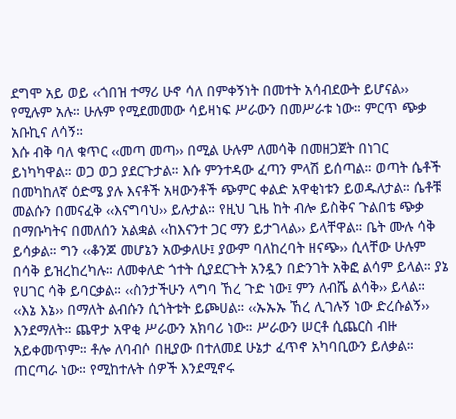ደግሞ አይ ወይ ‹‹ጎበዝ ተማሪ ሁኖ ሳለ በምቀኝነት በመተት አሳብደውት ይሆናል›› የሚሉም አሉ። ሁሉም የሚደመመው ሳይዛነፍ ሥራውን በመሥራቱ ነው። ምርጥ ጭቃ አቡኪና ለሳኝ።
እሱ ብቅ ባለ ቁጥር ‹‹መጣ መጣ›› በሚል ሁሉም ለመሳቅ በመዘጋጀት በነገር ይነካካዋል። ወጋ ወጋ ያደርጉታል። እሱ ምንተዳው ፈጣን ምላሽ ይሰጣል። ወጣት ሴቶች በመካከለኛ ዕድሜ ያሉ እናቶች አዛውንቶች ጭምር ቀልድ አዋቂነቱን ይወዱለታል። ሴቶቹ መልሱን በመናፈቅ ‹‹እናግባህ›› ይሉታል። የዚህ ጊዜ ከት ብሎ ይስቅና ጉልበቴ ጭቃ በማቡካትና በመለሰን አልቋል ‹‹ከእናንተ ጋር ማን ይታገላል›› ይላቸዋል። ቤት ሙሉ ሳቅ ይሳቃል። ግን ‹‹ቆንጆ መሆኔን አውቃለሁ፤ ያውም ባለከረባት ዘናጭ›› ሲላቸው ሁሉም በሳቅ ይዝረከረካሉ። ለመቀለድ ጎተት ሲያደርጉት አንዷን በድንገት አቅፎ ልሳም ይላል። ያኔ የሀገር ሳቅ ይባርቃል። ‹‹ስንታችሁን ላግባ ኸረ ጉድ ነው፤ ምን ለብሼ ልሳቅ›› ይላል።
‹‹እኔ እኔ›› በማለት ልብሱን ሲጎትቱት ይጮሀል። ‹‹ኡኡኡ ኸረ ሊገሉኝ ነው ድረሱልኝ›› እንደማለት። ጨዋታ አዋቂ ሥራውን አክባሪ ነው። ሥራውን ሠርቶ ሲጨርስ ብዙ አይቀመጥም። ቶሎ ለባብሶ በዚያው በተለመደ ሁኔታ ፈጥኖ አካባቢውን ይለቃል። ጠርጣራ ነው። የሚከተሉት ሰዎች እንደሚኖሩ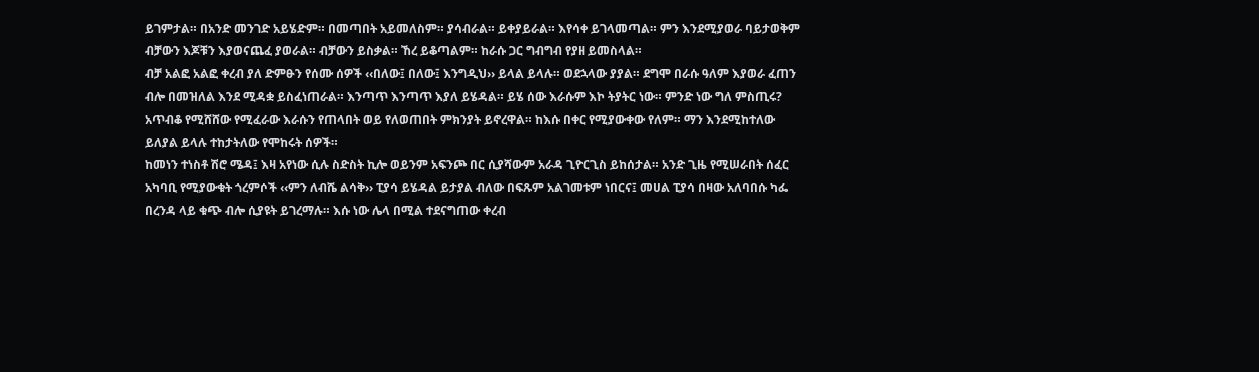ይገምታል። በአንድ መንገድ አይሄድም። በመጣበት አይመለስም። ያሳብራል። ይቀያይራል። እየሳቀ ይገላመጣል። ምን እንደሚያወራ ባይታወቅም ብቻውን እጆቹን እያወናጨፈ ያወራል። ብቻውን ይስቃል። ኸረ ይቆጣልም። ከራሱ ጋር ግብግብ የያዘ ይመስላል።
ብቻ አልፎ አልፎ ቀረብ ያለ ድምፁን የሰሙ ሰዎች ‹‹በለው፤ በለው፤ እንግዲህ›› ይላል ይላሉ። ወደኋላው ያያል። ደግሞ በራሱ ዓለም እያወራ ፈጠን ብሎ በመዝለል እንደ ሚዳቋ ይስፈነጠራል። እንጣጥ እንጣጥ እያለ ይሄዳል። ይሄ ሰው እራሱም እኮ ትያትር ነው። ምንድ ነው ግለ ምስጢሩ? አጥብቆ የሚሸሸው የሚፈራው እራሱን የጠላበት ወይ የለወጠበት ምክንያት ይኖረዋል። ከእሱ በቀር የሚያውቀው የለም። ማን እንደሚከተለው ይለያል ይላሉ ተከታትለው የሞከሩት ሰዎች።
ከመነን ተነስቶ ሽሮ ሜዳ፤ እዛ አየነው ሲሉ ስድስት ኪሎ ወይንም አፍንጮ በር ሲያሻውም አራዳ ጊዮርጊስ ይከሰታል። አንድ ጊዜ የሚሠራበት ሰፈር አካባቢ የሚያውቁት ጎረምሶች ‹‹ምን ለብሼ ልሳቅ›› ፒያሳ ይሄዳል ይታያል ብለው በፍጹም አልገመቱም ነበርና፤ መሀል ፒያሳ በዛው አለባበሱ ካፌ በረንዳ ላይ ቁጭ ብሎ ሲያዩት ይገረማሉ። እሱ ነው ሌላ በሚል ተደናግጠው ቀረብ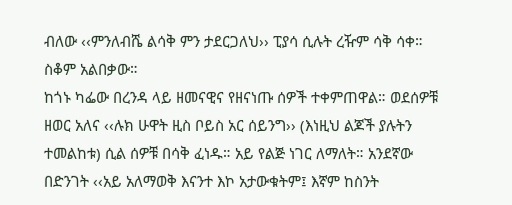ብለው ‹‹ምንለብሼ ልሳቅ ምን ታደርጋለህ›› ፒያሳ ሲሉት ረዥም ሳቅ ሳቀ። ስቆም አልበቃው።
ከጎኑ ካፌው በረንዳ ላይ ዘመናዊና የዘናነጡ ሰዎች ተቀምጠዋል። ወደሰዎቹ ዘወር አለና ‹‹ሉክ ሁዋት ዚስ ቦይስ አር ሰይንግ›› (እነዚህ ልጆች ያሉትን ተመልከቱ) ሲል ሰዎቹ በሳቅ ፈነዱ። አይ የልጅ ነገር ለማለት። አንደኛው በድንገት ‹‹አይ አለማወቅ እናንተ እኮ አታውቁትም፤ እኛም ከስንት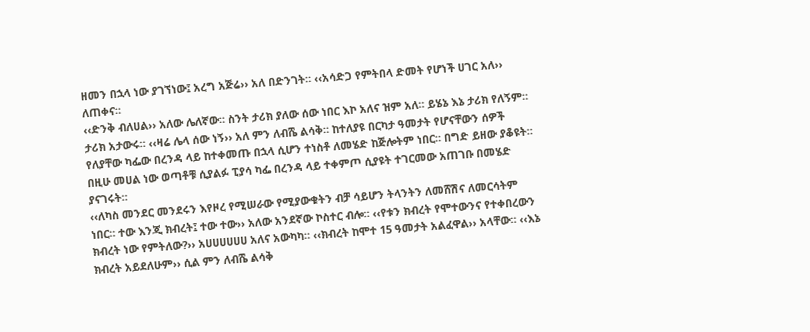ዘመን በኋላ ነው ያገኘነው፤ አረግ አጅሬ›› አለ በድንገት። ‹‹አሳድጋ የምትበላ ድመት የሆነች ሀገር አለ›› ለጠቀና።
‹‹ድንቅ ብለሀል›› አለው ሌለኛው። ስንት ታሪክ ያለው ሰው ነበር እኮ አለና ዝም አለ። ይሄኔ እኔ ታሪክ የለኝም። ታሪክ አታውሩ። ‹‹ዛሬ ሌላ ሰው ነኝ›› አለ ምን ለብሼ ልሳቅ። ከተለያዩ በርካታ ዓመታት የሆናቸውን ሰዎች የለያቸው ካፌው በረንዳ ላይ ከተቀመጡ በኋላ ሲሆን ተነስቶ ለመሄድ ከጅሎትም ነበር። በግድ ይዘው ያቆዩት። በዚሁ መሀል ነው ወጣቶቹ ሲያልፉ ፒያሳ ካፌ በረንዳ ላይ ተቀምጦ ሲያዩት ተገርመው አጠገቡ በመሄድ ያናገሩት።
‹‹ለካስ መንደር መንደሩን እየዞረ የሚሠራው የሚያውቁትን ብቻ ሳይሆን ትላንትን ለመሸሽና ለመርሳትም ነበር። ተው እንጂ ክብረት፤ ተው ተው›› አለው አንደኛው ኮስተር ብሎ። ‹‹የቱን ክብረት የሞተውንና የተቀበረውን ክብረት ነው የምትለው?›› አሀሀሀሀሀሀ አለና አውካካ። ‹‹ክብረት ከሞተ 15 ዓመታት አልፈዋል›› አላቸው። ‹‹እኔ ክብረት አይደለሁም›› ሲል ምን ለብሼ ልሳቅ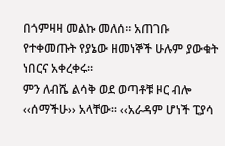በጎምዛዛ መልኩ መለሰ። አጠገቡ የተቀመጡት የያኔው ዘመነኞች ሁሉም ያውቁት ነበርና አቀረቀሩ።
ምን ለብሼ ልሳቅ ወደ ወጣቶቹ ዞር ብሎ ‹‹ሰማችሁ›› አላቸው። ‹‹አራዳም ሆነች ፒያሳ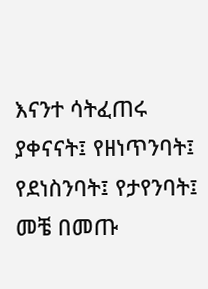እናንተ ሳትፈጠሩ ያቀናናት፤ የዘነጥንባት፤ የደነስንባት፤ የታየንባት፤ መቼ በመጡ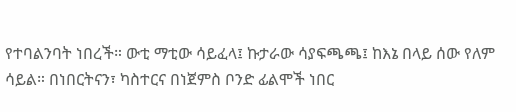የተባልንባት ነበረች። ውቲ ማቲው ሳይፈላ፤ ኩታራው ሳያፍጫጫ፤ ከእኔ በላይ ሰው የለም ሳይል። በነበርትናን፣ ካስተርና በነጀምስ ቦንድ ፊልሞች ነበር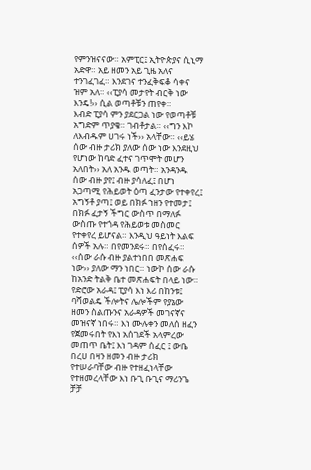የምንዝናናው። አምፒር፤ ኢትዮጵያና ሲኒማ አድዋ። አይ ዘመን አይ ጊዜ አለና ተንገፈገፈ። እንደገና ተንፈቅፍቆ ሳቀና ዝም አለ። ‹‹ፒያሳ መታየት ብርቅ ነው እንዴ!›› ሲል ወጣቶቹን ጠየቀ።
እብድ ፒያሳ ምን ያደርጋል ነው የወጣቶቹ አግድም ጥያቄ። ገብቶታል። ‹‹ግን እኮ ለእብዱም ሀገሩ ነች›› አላቸው። ‹‹ይሄ ሰው ብዙ ታሪክ ያለው ሰው ነው እንደዚህ የሆነው ከባድ ፈተና ገጥሞት መሆን አለበት›› አለ አንዱ ወጣት። አንዳንዱ ሰው ብዙ ያየ፤ ብዙ ያሳለፈ፤ በሆነ አጋጣሚ የሕይወት ዕጣ ፈንታው የተቀየረ፤ አግኝቶ ያጣ፤ ወይ በክፉ ኀዘን የተመታ፤ በክፉ ፈታኝ ችግር ውስጥ በማለፉ ውስጡ የተጎዳ የሕይወቱ መስመር የተቀየረ ይሆናል። እንዲህ ዓይነት እልፍ ሰዎች አሉ። በየመንደሩ። በየሰፈሩ።
‹‹ሰው ራሱ ብዙ ያልተነበበ መጽሐፍ ነው›› ያለው ማን ነበር። ነውኮ ሰው ራሱ ከአንድ ትልቅ ቤተ መጽሐፍት በላይ ነው። የድሮው አራዳ፤ ፒያሳ እነ እሪ በከንቱ፤ ባሻወልዴ ችሎትና ሌሎችም የያኔው ዘመን ስልጡንና አራዳዎች መገናኛና መዝናኛ ነበሩ። እነ ሙሉቀን መለሰ ዘፈን የጀመሩበት የእነ አሰገደች አላምረው መጠጥ ቤት፤ እነ ገዳም ሰፈር ፤ ውቤ በረሀ በዛን ዘመን ብዙ ታሪክ የተሠራባቸው ብዙ የተዘፈነላቸው የተዘመረላቸው እነ ቡጊ ቡጊና ማሪንጌ ቻቻ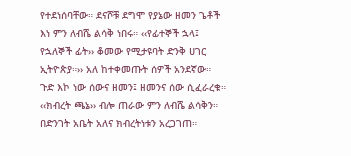የተደነሰባቸው። ደናሾቹ ደግሞ የያኔው ዘመን ጌቶች እነ ምን ለብሼ ልሳቅ ነበሩ። ‹‹የፊተኞች ኋላ፤ የኋለኞች ፊት›› ቆመው የሚታዩባት ድንቅ ሀገር ኢትዮጵያ።›› አለ ከተቀመጡት ሰዎች አንደኛው።
ጉድ እኮ ነው ሰውና ዘመን፤ ዘመንና ሰው ሲፈራረቁ። ‹‹ክብረት ጫኔ›› ብሎ ጠራው ምን ለብሼ ልሳቅን። በድንገት አቤት አለና ክብረትነቱን አረጋገጠ።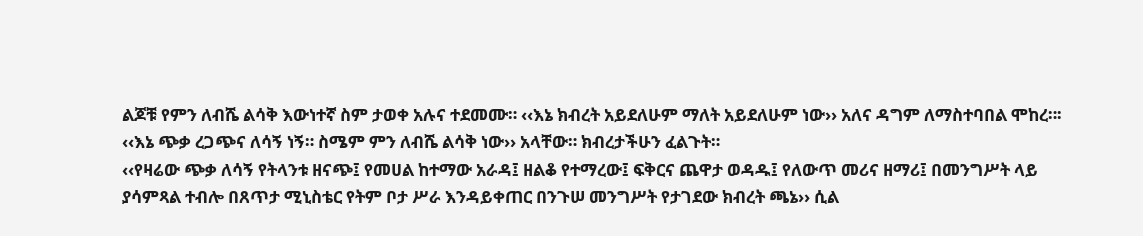ልጆቹ የምን ለብሼ ልሳቅ እውነተኛ ስም ታወቀ አሉና ተደመሙ። ‹‹እኔ ክብረት አይደለሁም ማለት አይደለሁም ነው›› አለና ዳግም ለማስተባበል ሞከረ።፡ ‹‹እኔ ጭቃ ረጋጭና ለሳኝ ነኝ። ስሜም ምን ለብሼ ልሳቅ ነው›› አላቸው። ክብረታችሁን ፈልጉት።
‹‹የዛሬው ጭቃ ለሳኝ የትላንቱ ዘናጭ፤ የመሀል ከተማው አራዳ፤ ዘልቆ የተማረው፤ ፍቅርና ጨዋታ ወዳዱ፤ የለውጥ መሪና ዘማሪ፤ በመንግሥት ላይ ያሳምጻል ተብሎ በጸጥታ ሚኒስቴር የትም ቦታ ሥራ እንዳይቀጠር በንጉሠ መንግሥት የታገደው ክብረት ጫኔ›› ሲል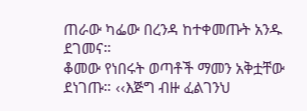ጠራው ካፌው በረንዳ ከተቀመጡት አንዱ ደገመና።
ቆመው የነበሩት ወጣቶች ማመን አቅቷቸው ደነገጡ። ‹‹እጅግ ብዙ ፈልገንህ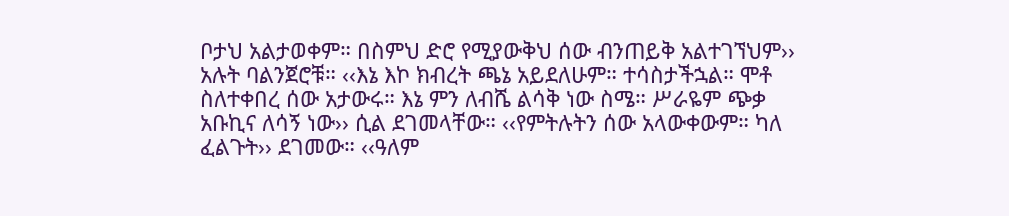ቦታህ አልታወቀም። በስምህ ድሮ የሚያውቅህ ሰው ብንጠይቅ አልተገኘህም›› አሉት ባልንጀሮቹ። ‹‹እኔ እኮ ክብረት ጫኔ አይደለሁም። ተሳስታችኋል። ሞቶ ስለተቀበረ ሰው አታውሩ። እኔ ምን ለብሼ ልሳቅ ነው ስሜ። ሥራዬም ጭቃ አቡኪና ለሳኝ ነው›› ሲል ደገመላቸው። ‹‹የምትሉትን ሰው አላውቀውም። ካለ ፈልጉት›› ደገመው። ‹‹ዓለም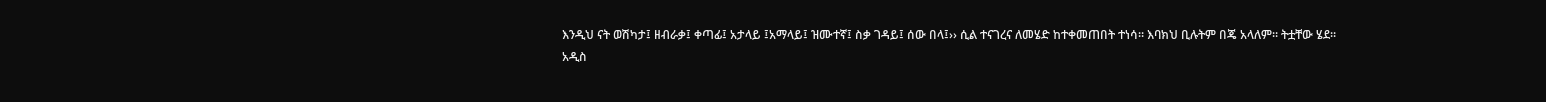እንዲህ ናት ወሽካታ፤ ዘብራቃ፤ ቀጣፊ፤ አታላይ ፤አማላይ፤ ዝሙተኛ፤ ስቃ ገዳይ፤ ሰው በላ፤›› ሲል ተናገረና ለመሄድ ከተቀመጠበት ተነሳ። እባክህ ቢሉትም በጄ አላለም። ትቷቸው ሄደ።
አዲስ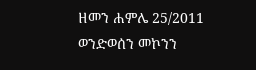ዘመን ሐምሌ 25/2011
ወንድወሰን መኮንን